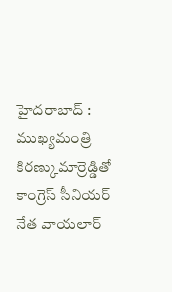హైదరాబాద్ : ముఖ్యమంత్రి కిరణ్కుమార్రెడ్డితో కాంగ్రెస్ సీనియర్ నేత వాయలార్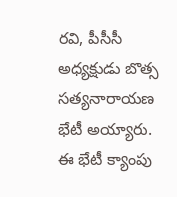రవి, పీసీసీ అధ్యక్షుడు బొత్స సత్యనారాయణ భేటీ అయ్యారు. ఈ భేటీ క్యాంపు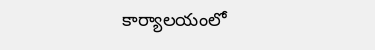కార్యాలయంలో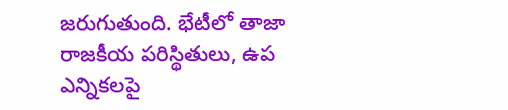జరుగుతుంది. భేటీలో తాజా రాజకీయ పరిస్థితులు, ఉప ఎన్నికలపై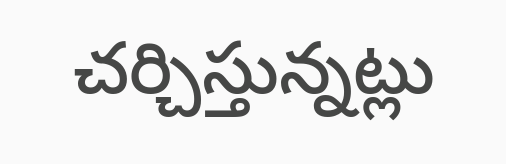చర్చిస్తున్నట్లు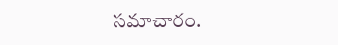సమాచారం.